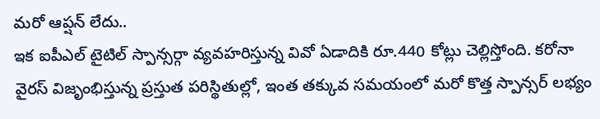మరో ఆప్షన్ లేదు..
ఇక ఐపీఎల్ టైటిల్ స్పాన్సర్గా వ్యవహరిస్తున్న వివో ఏడాదికి రూ.440 కోట్లు చెల్లిస్తోంది. కరోనా వైరస్ విజృంభిస్తున్న ప్రస్తుత పరిస్థితుల్లో, ఇంత తక్కువ సమయంలో మరో కొత్త స్పాన్సర్ లభ్యం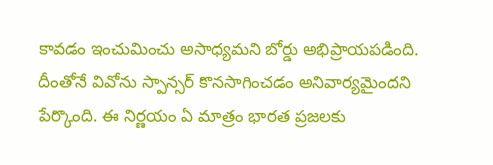కావడం ఇంచుమించు అసాధ్యమని బోర్డు అభిప్రాయపడింది. దీంతోనే వివోను స్పాన్సర్ కొనసాగించడం అనివార్యమైందని పేర్కొంది. ఈ నిర్ణయం ఏ మాత్రం భారత ప్రజలకు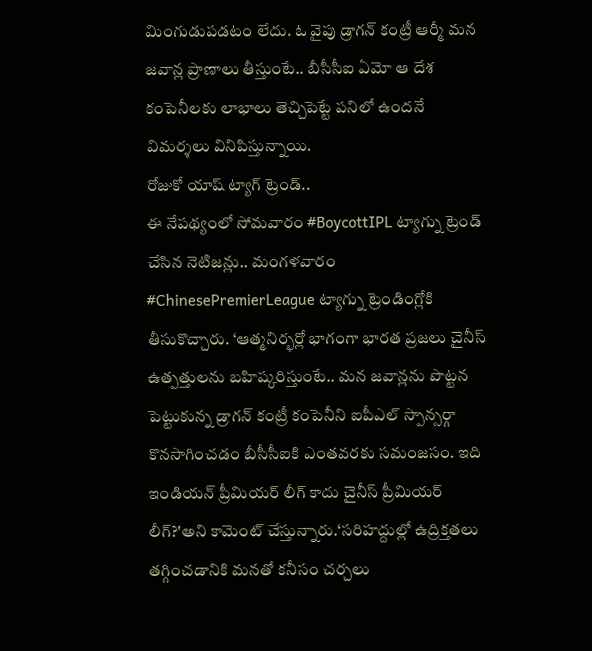మింగుడుపడటం లేదు. ఓ వైపు డ్రాగన్ కంట్రీ ఆర్మీ మన జవాన్ల ప్రాణాలు తీస్తుంటే.. బీసీసీఐ ఏమో ఆ దేశ కంపెనీలకు లాభాలు తెచ్చిపెట్టే పనిలో ఉందనే విమర్శలు వినిపిస్తున్నాయి.
రోజుకో యాష్ ట్యాగ్ ట్రెండ్..
ఈ నేపథ్యంలో సోమవారం #BoycottIPL ట్యాగ్ను ట్రెండ్ చేసిన నెటిజన్లు.. మంగళవారం #ChinesePremierLeague ట్యాగ్ను ట్రెండింగ్లోకి తీసుకొచ్చారు. ‘ఆత్మనిర్భర్లో భాగంగా భారత ప్రజలు చైనీస్ ఉత్పత్తులను బహిష్కరిస్తుంటే.. మన జవాన్లను పొట్టన పెట్టుకున్న డ్రాగన్ కంట్రీ కంపెనీని ఐపీఎల్ స్పాన్సర్గా కొనసాగించడం బీసీసీఐకి ఎంతవరకు సమంజసం. ఇది ఇండియన్ ప్రీమియర్ లీగ్ కాదు చైనీస్ ప్రీమియర్ లీగ్?'అని కామెంట్ చేస్తున్నారు.‘సరిహద్దుల్లో ఉద్రిక్తతలు తగ్గించడానికి మనతో కనీసం చర్చలు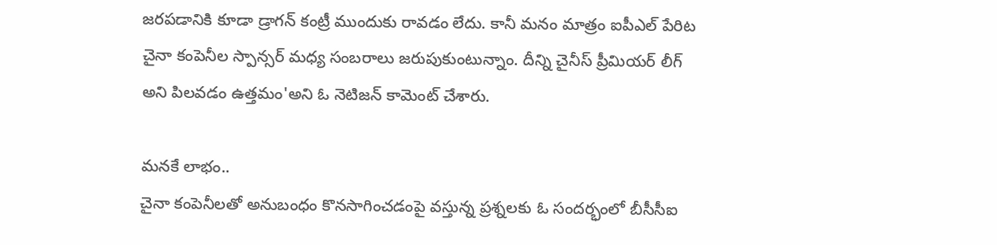జరపడానికి కూడా డ్రాగన్ కంట్రీ ముందుకు రావడం లేదు. కానీ మనం మాత్రం ఐపీఎల్ పేరిట చైనా కంపెనీల స్పాన్సర్ మధ్య సంబరాలు జరుపుకుంటున్నాం. దీన్ని చైనీస్ ప్రీమియర్ లీగ్ అని పిలవడం ఉత్తమం'అని ఓ నెటిజన్ కామెంట్ చేశారు.

మనకే లాభం..
చైనా కంపెనీలతో అనుబంధం కొనసాగించడంపై వస్తున్న ప్రశ్నలకు ఓ సందర్భంలో బీసీసీఐ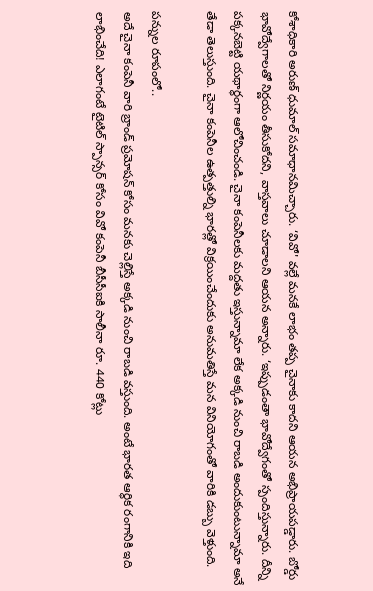కోశాధికారి అరుణ్ ధుమాల్ సమాధానమిచ్చారు. ‘వివో' వల్లే మనకే లాభం తప్ప చైనాకు కాదని ఆయన అభిప్రాయపడ్డారు. బోర్డు భావోద్వేగాలతో నిర్ణయం తీసుకోదని, వాస్తవాలు చూడాలని ఆయన అన్నారు. ‘ఇప్పుడంతా భావోద్వేగంతో స్పందిస్తున్నారు. దీన్ని పక్కనబెట్టి యథార్థంగా ఆలోచించండి. చైనా కంపెనీలకు మద్దతు ఇస్తున్నామా లేక అక్కడి నుంచి రాబడి అందుకుంటున్నామా అనే తేడా తెలుస్తుంది. చైనా కంపెనీల ఉత్పత్తుల్ని భారత్లో విక్రయించేందుకు అనుమతిస్తే మన వినియోగంతో వారికి డబ్బు వెళ్తుంది.

పన్నుల రూపంలో..
అదే చైనా కంపెనీ వారి బ్రాండ్ ప్రమోషన్ కోసం మనకు చెల్లిస్తే అక్కడి నుంచి రాబడి వస్తుంది. అంటే భారత ఆర్థిక రంగానికి ఇది లాభించేది! ఎలాగంటే టైటిల్ స్పాన్సర్ కోసం వివో కంపెనీ బీసీసీఐకి సాలీనా రూ. 440 కోట్లు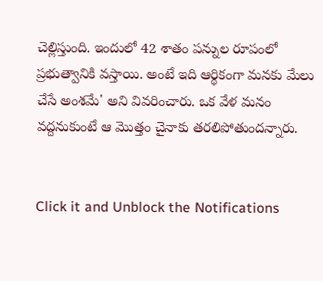చెల్లిస్తుంది. ఇందులో 42 శాతం పన్నుల రూపంలో ప్రభుత్వానికి వస్తాయి. అంటే ఇది ఆర్థికంగా మనకు మేలు చేసే అంశమే' అని వివరించారు. ఒక వేళ మనం వద్దనుకుంటే ఆ మొత్తం చైనాకు తరలిపోతుందన్నారు.


Click it and Unblock the Notifications